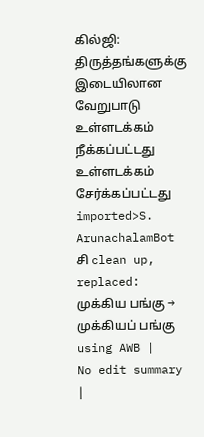கில்ஜி: திருத்தங்களுக்கு இடையிலான வேறுபாடு
உள்ளடக்கம் நீக்கப்பட்டது உள்ளடக்கம் சேர்க்கப்பட்டது
imported>S. ArunachalamBot சி clean up, replaced: முக்கிய பங்கு → முக்கியப் பங்கு using AWB |
No edit summary |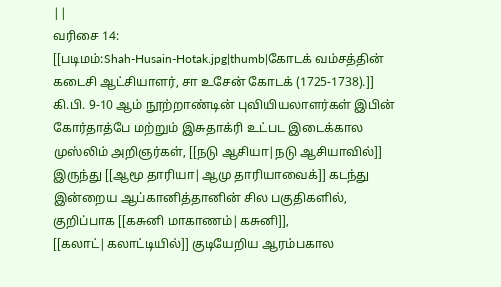||
வரிசை 14:
[[படிமம்:Shah-Husain-Hotak.jpg|thumb|கோடக் வம்சத்தின் கடைசி ஆட்சியாளர், சா உசேன் கோடக் (1725-1738).]]
கி.பி. 9-10 ஆம் நூற்றாண்டின் புவியியலாளர்கள் இபின் கோர்தாத்பே மற்றும் இசுதாக்ரி உட்பட இடைக்கால முஸ்லிம் அறிஞர்கள், [[நடு ஆசியா|நடு ஆசியாவில்]] இருந்து [[ஆமூ தாரியா|ஆமு தாரியாவைக்]] கடந்து இன்றைய ஆப்கானித்தானின் சில பகுதிகளில், குறிப்பாக [[கசுனி மாகாணம்|கசுனி]], [[கலாட்|கலாட்டியில்]] குடியேறிய ஆரம்பகால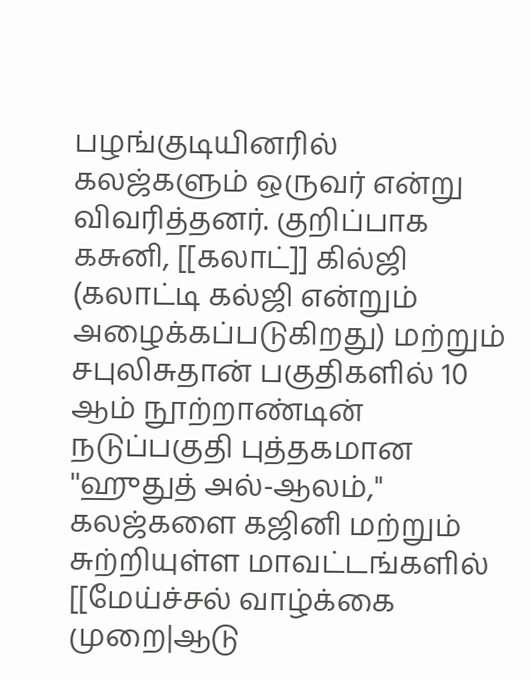பழங்குடியினரில் கலஜ்களும் ஒருவர் என்று விவரித்தனர். குறிப்பாக கசுனி, [[கலாட்]] கில்ஜி (கலாட்டி கல்ஜி என்றும் அழைக்கப்படுகிறது) மற்றும் சபுலிசுதான் பகுதிகளில் 10 ஆம் நூற்றாண்டின் நடுப்பகுதி புத்தகமான ''ஹுதுத் அல்-ஆலம்,'' கலஜ்களை கஜினி மற்றும் சுற்றியுள்ள மாவட்டங்களில் [[மேய்ச்சல் வாழ்க்கை முறை|ஆடு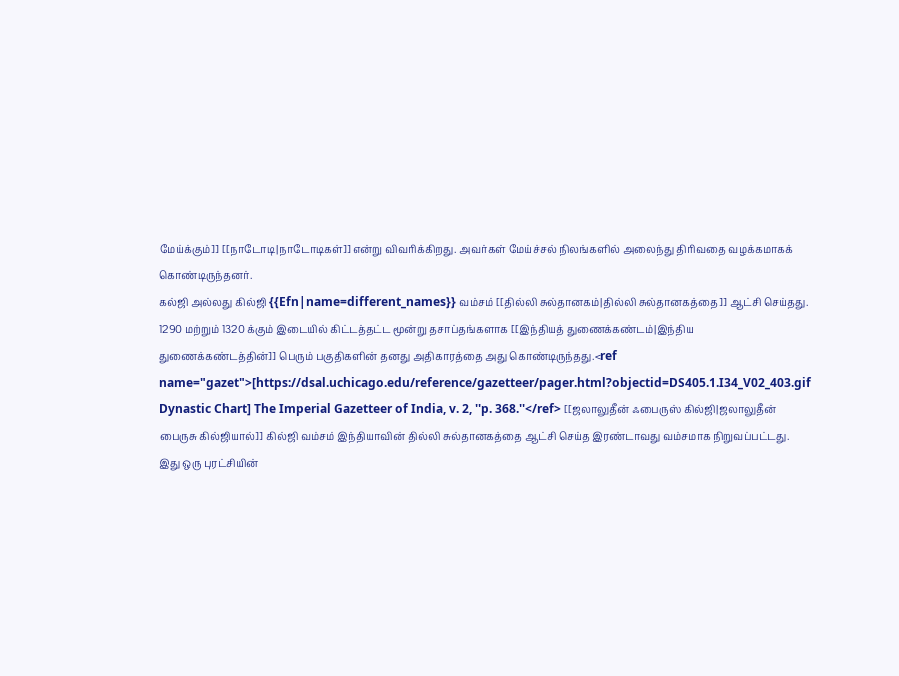மேய்க்கும்]] [[நாடோடி|நாடோடிகள்]] என்று விவரிக்கிறது. அவர்கள் மேய்ச்சல் நிலங்களில் அலைந்து திரிவதை வழக்கமாகக் கொண்டிருந்தனர்.
கல்ஜி அல்லது கில்ஜி {{Efn|name=different_names}} வம்சம் [[தில்லி சுல்தானகம்|தில்லி சுல்தானகத்தை]] ஆட்சி செய்தது. 1290 மற்றும் 1320 க்கும் இடையில் கிட்டத்தட்ட மூன்று தசாப்தங்களாக [[இந்தியத் துணைக்கண்டம்|இந்திய துணைக்கண்டத்தின்]] பெரும் பகுதிகளின் தனது அதிகாரத்தை அது கொண்டிருந்தது.<ref name="gazet">[https://dsal.uchicago.edu/reference/gazetteer/pager.html?objectid=DS405.1.I34_V02_403.gif Dynastic Chart] The Imperial Gazetteer of India, v. 2, ''p. 368.''</ref> [[ஜலாலுதீன் ஃபைருஸ் கில்ஜி|ஜலாலுதீன் பைருசு கில்ஜியால்]] கில்ஜி வம்சம் இந்தியாவின் தில்லி சுல்தானகத்தை ஆட்சி செய்த இரண்டாவது வம்சமாக நிறுவப்பட்டது. இது ஒரு புரட்சியின்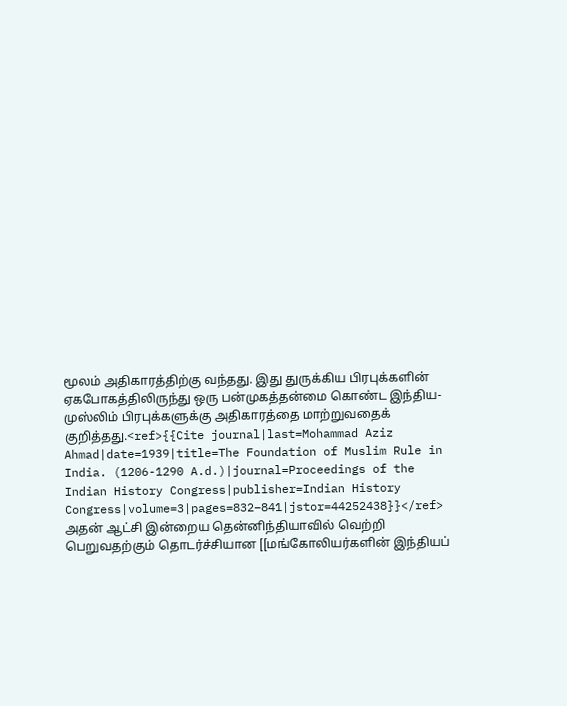மூலம் அதிகாரத்திற்கு வந்தது. இது துருக்கிய பிரபுக்களின் ஏகபோகத்திலிருந்து ஒரு பன்முகத்தன்மை கொண்ட இந்திய-முஸ்லிம் பிரபுக்களுக்கு அதிகாரத்தை மாற்றுவதைக் குறித்தது.<ref>{{Cite journal|last=Mohammad Aziz Ahmad|date=1939|title=The Foundation of Muslim Rule in India. (1206-1290 A.d.)|journal=Proceedings of the Indian History Congress|publisher=Indian History Congress|volume=3|pages=832–841|jstor=44252438}}</ref> அதன் ஆட்சி இன்றைய தென்னிந்தியாவில் வெற்றி பெறுவதற்கும் தொடர்ச்சியான [[மங்கோலியர்களின் இந்தியப்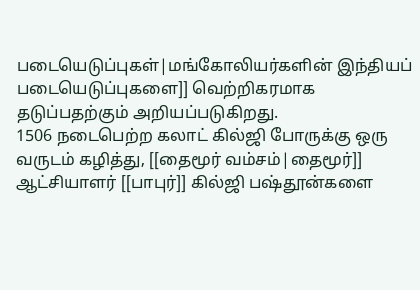படையெடுப்புகள்|மங்கோலியர்களின் இந்தியப் படையெடுப்புகளை]] வெற்றிகரமாக தடுப்பதற்கும் அறியப்படுகிறது.
1506 நடைபெற்ற கலாட் கில்ஜி போருக்கு ஒரு வருடம் கழித்து, [[தைமூர் வம்சம்|தைமூர்]] ஆட்சியாளர் [[பாபுர்]] கில்ஜி பஷ்தூன்களை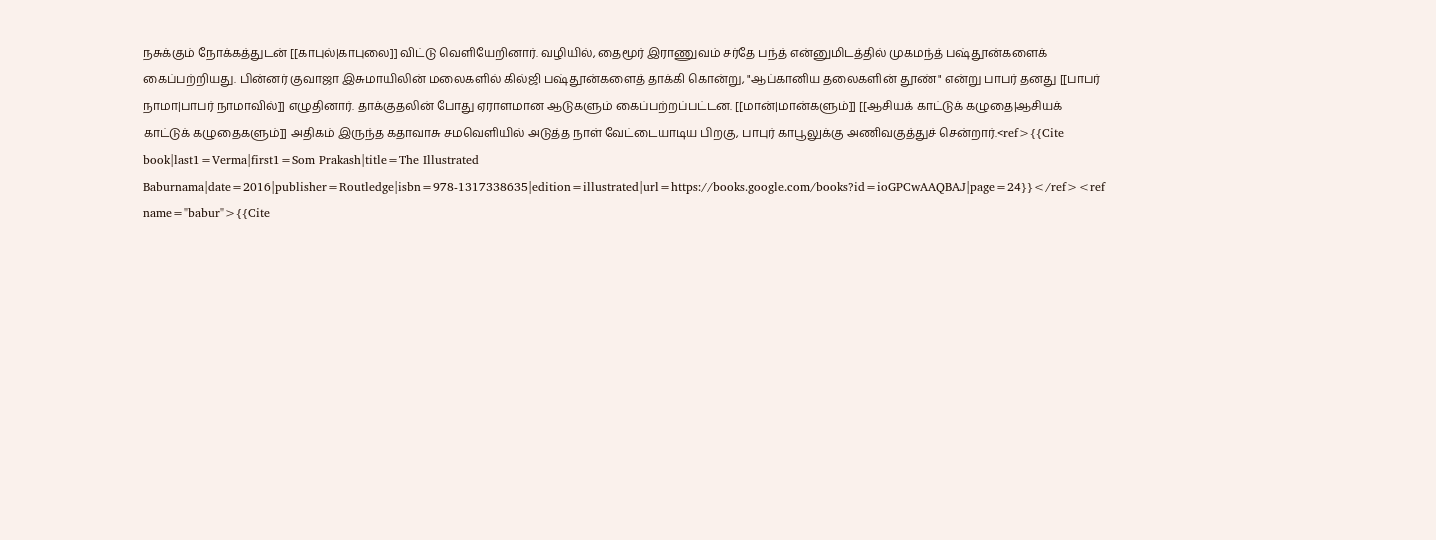நசுக்கும் நோக்கத்துடன் [[காபுல்|காபுலை]] விட்டு வெளியேறினார். வழியில், தைமூர் இராணுவம் சர்தே பந்த் என்னுமிடத்தில் முகமந்த் பஷ்தூன்களைக் கைப்பற்றியது. பின்னர் குவாஜா இசுமாயிலின் மலைகளில் கில்ஜி பஷ்தூன்களைத் தாக்கி கொன்று, "ஆப்கானிய தலைகளின் தூண்" என்று பாபர் தனது [[பாபர் நாமா|பாபர் நாமாவில்]] எழுதினார். தாக்குதலின் போது ஏராளமான ஆடுகளும் கைப்பற்றப்பட்டன. [[மான்|மான்களும்]] [[ஆசியக் காட்டுக் கழுதை|ஆசியக் காட்டுக் கழுதைகளும்]] அதிகம் இருந்த கதாவாசு சமவெளியில் அடுத்த நாள் வேட்டையாடிய பிறகு, பாபுர் காபூலுக்கு அணிவகுத்துச் சென்றார்.<ref>{{Cite book|last1=Verma|first1=Som Prakash|title=The Illustrated Baburnama|date=2016|publisher=Routledge|isbn=978-1317338635|edition=illustrated|url=https://books.google.com/books?id=ioGPCwAAQBAJ|page=24}}</ref><ref name="babur">{{Cite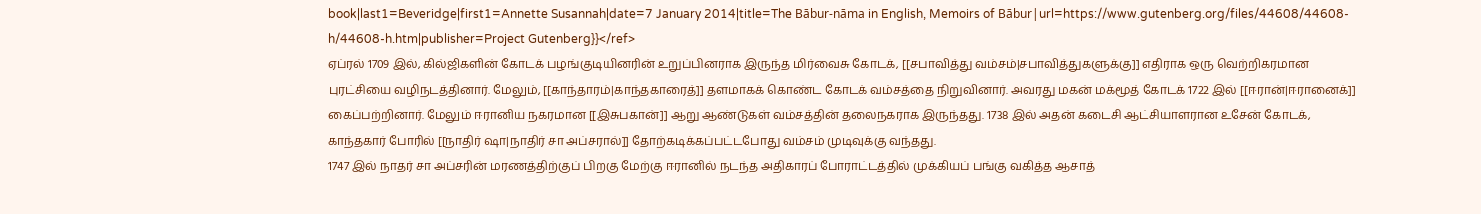book|last1=Beveridge|first1=Annette Susannah|date=7 January 2014|title=The Bābur-nāma in English, Memoirs of Bābur|url=https://www.gutenberg.org/files/44608/44608-h/44608-h.htm|publisher=Project Gutenberg}}</ref>
ஏப்ரல் 1709 இல், கில்ஜிகளின் கோடக் பழங்குடியினரின் உறுப்பினராக இருந்த மிர்வைசு கோடக், [[சபாவித்து வம்சம்|சபாவித்துகளுக்கு]] எதிராக ஒரு வெற்றிகரமான புரட்சியை வழிநடத்தினார். மேலும், [[காந்தாரம்|காந்தகாரைத்]] தளமாகக் கொண்ட கோடக் வம்சத்தை நிறுவினார். அவரது மகன் மக்மூத் கோடக் 1722 இல் [[ஈரான்|ஈரானைக்]] கைப்பற்றினார். மேலும் ஈரானிய நகரமான [[இசுபகான்]] ஆறு ஆண்டுகள் வம்சத்தின் தலைநகராக இருந்தது. 1738 இல் அதன் கடைசி ஆட்சியாளரான உசேன் கோடக், காந்தகார் போரில் [[நாதிர் ஷா|நாதிர் சா அப்சரால்]] தோற்கடிக்கப்பட்டபோது வம்சம் முடிவுக்கு வந்தது.
1747 இல் நாதர் சா அப்சரின் மரணத்திற்குப் பிறகு மேற்கு ஈரானில் நடந்த அதிகாரப் போராட்டத்தில் முக்கியப் பங்கு வகித்த ஆசாத்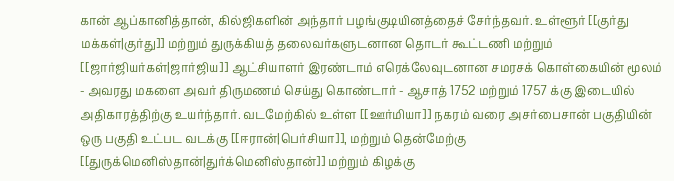கான் ஆப்கானித்தான், கில்ஜிகளின் அந்தார் பழங்குடியினத்தைச் சேர்ந்தவர். உள்ளூர் [[குர்து மக்கள்|குர்து]] மற்றும் துருக்கியத் தலைவர்களுடனான தொடர் கூட்டணி மற்றும் [[ஜார்ஜியர்கள்|ஜார்ஜிய]] ஆட்சியாளர் இரண்டாம் எரெக்லேவுடனான சமரசக் கொள்கையின் மூலம் - அவரது மகளை அவர் திருமணம் செய்து கொண்டார் - ஆசாத் 1752 மற்றும் 1757 க்கு இடையில் அதிகாரத்திற்கு உயர்ந்தார். வடமேற்கில் உள்ள [[ஊர்மியா]] நகரம் வரை அசர்பைசான் பகுதியின் ஒரு பகுதி உட்பட வடக்கு [[ஈரான்|பெர்சியா]], மற்றும் தென்மேற்கு [[துருக்மெனிஸ்தான்|துர்க்மெனிஸ்தான்]] மற்றும் கிழக்கு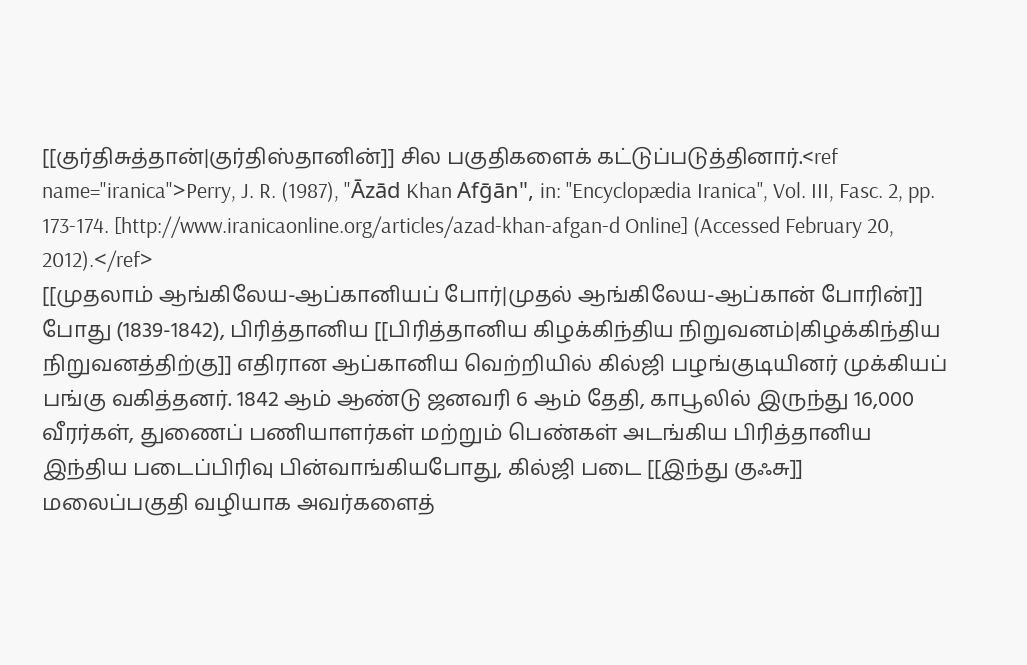[[குர்திசுத்தான்|குர்திஸ்தானின்]] சில பகுதிகளைக் கட்டுப்படுத்தினார்.<ref name="iranica">Perry, J. R. (1987), "Āzād Khan Afḡān", in: ''Encyclopædia Iranica'', Vol. III, Fasc. 2, pp. 173-174. [http://www.iranicaonline.org/articles/azad-khan-afgan-d Online] (Accessed February 20, 2012).</ref>
[[முதலாம் ஆங்கிலேய-ஆப்கானியப் போர்|முதல் ஆங்கிலேய-ஆப்கான் போரின்]] போது (1839-1842), பிரித்தானிய [[பிரித்தானிய கிழக்கிந்திய நிறுவனம்|கிழக்கிந்திய நிறுவனத்திற்கு]] எதிரான ஆப்கானிய வெற்றியில் கில்ஜி பழங்குடியினர் முக்கியப் பங்கு வகித்தனர். 1842 ஆம் ஆண்டு ஜனவரி 6 ஆம் தேதி, காபூலில் இருந்து 16,000 வீரர்கள், துணைப் பணியாளர்கள் மற்றும் பெண்கள் அடங்கிய பிரித்தானிய இந்திய படைப்பிரிவு பின்வாங்கியபோது, கில்ஜி படை [[இந்து குஃசு]] மலைப்பகுதி வழியாக அவர்களைத்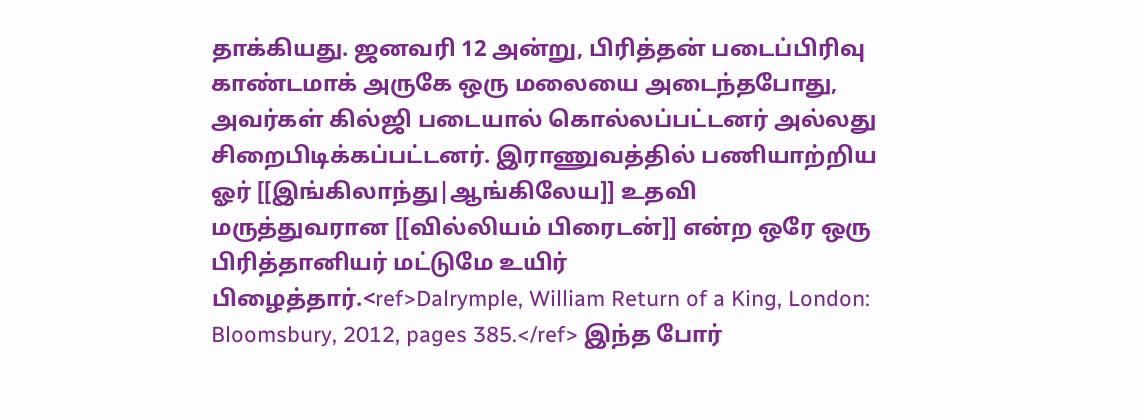தாக்கியது. ஜனவரி 12 அன்று, பிரித்தன் படைப்பிரிவு காண்டமாக் அருகே ஒரு மலையை அடைந்தபோது, அவர்கள் கில்ஜி படையால் கொல்லப்பட்டனர் அல்லது சிறைபிடிக்கப்பட்டனர். இராணுவத்தில் பணியாற்றிய ஓர் [[இங்கிலாந்து|ஆங்கிலேய]] உதவி மருத்துவரான [[வில்லியம் பிரைடன்]] என்ற ஒரே ஒரு பிரித்தானியர் மட்டுமே உயிர் பிழைத்தார்.<ref>Dalrymple, William Return of a King, London: Bloomsbury, 2012, pages 385.</ref> இந்த போர்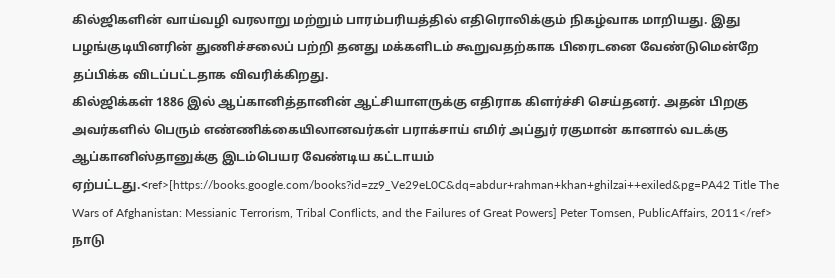கில்ஜிகளின் வாய்வழி வரலாறு மற்றும் பாரம்பரியத்தில் எதிரொலிக்கும் நிகழ்வாக மாறியது. இது பழங்குடியினரின் துணிச்சலைப் பற்றி தனது மக்களிடம் கூறுவதற்காக பிரைடனை வேண்டுமென்றே தப்பிக்க விடப்பட்டதாக விவரிக்கிறது.
கில்ஜிக்கள் 1886 இல் ஆப்கானித்தானின் ஆட்சியாளருக்கு எதிராக கிளர்ச்சி செய்தனர். அதன் பிறகு அவர்களில் பெரும் எண்ணிக்கையிலானவர்கள் பராக்சாய் எமிர் அப்துர் ரகுமான் கானால் வடக்கு ஆப்கானிஸ்தானுக்கு இடம்பெயர வேண்டிய கட்டாயம் ஏற்பட்டது.<ref>[https://books.google.com/books?id=zz9_Ve29eL0C&dq=abdur+rahman+khan+ghilzai++exiled&pg=PA42 Title The Wars of Afghanistan: Messianic Terrorism, Tribal Conflicts, and the Failures of Great Powers] Peter Tomsen, PublicAffairs, 2011</ref>
நாடு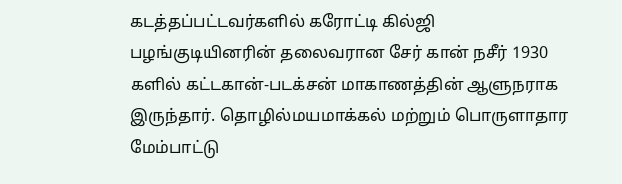கடத்தப்பட்டவர்களில் கரோட்டி கில்ஜி பழங்குடியினரின் தலைவரான சேர் கான் நசீர் 1930 களில் கட்டகான்-படக்சன் மாகாணத்தின் ஆளுநராக இருந்தார். தொழில்மயமாக்கல் மற்றும் பொருளாதார மேம்பாட்டு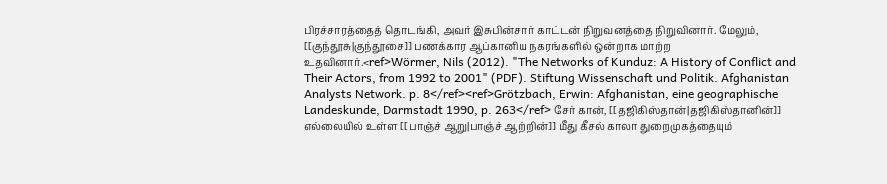பிரச்சாரத்தைத் தொடங்கி, அவர் இசுபின்சார் காட்டன் நிறுவனத்தை நிறுவினார். மேலும், [[குந்தூசு|குந்தூசை]] பணக்கார ஆப்கானிய நகரங்களில் ஒன்றாக மாற்ற உதவினார்.<ref>Wörmer, Nils (2012). "The Networks of Kunduz: A History of Conflict and Their Actors, from 1992 to 2001" (PDF). Stiftung Wissenschaft und Politik. Afghanistan Analysts Network. p. 8</ref><ref>Grötzbach, Erwin: Afghanistan, eine geographische Landeskunde, Darmstadt 1990, p. 263</ref> சேர் கான், [[தஜிகிஸ்தான்|தஜிகிஸ்தானின்]] எல்லையில் உள்ள [[பாஞ்ச் ஆறு|பாஞ்ச் ஆற்றின்]] மீது கீசல் காலா துறைமுகத்தையும்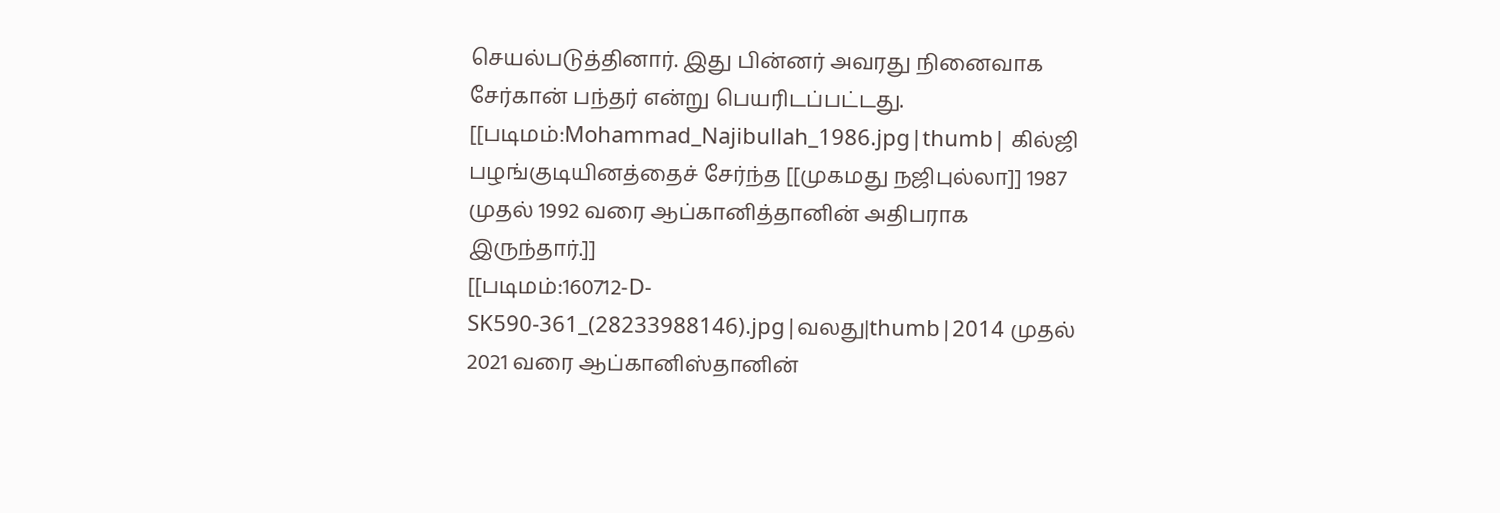செயல்படுத்தினார். இது பின்னர் அவரது நினைவாக சேர்கான் பந்தர் என்று பெயரிடப்பட்டது.
[[படிமம்:Mohammad_Najibullah_1986.jpg|thumb| கில்ஜி பழங்குடியினத்தைச் சேர்ந்த [[முகமது நஜிபுல்லா]] 1987 முதல் 1992 வரை ஆப்கானித்தானின் அதிபராக இருந்தார்.]]
[[படிமம்:160712-D-SK590-361_(28233988146).jpg|வலது|thumb|2014 முதல் 2021 வரை ஆப்கானிஸ்தானின்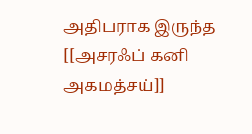அதிபராக இருந்த [[அசரஃப் கனி அகமத்சய்]]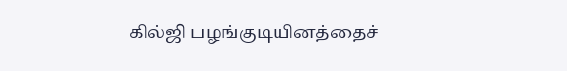கில்ஜி பழங்குடியினத்தைச்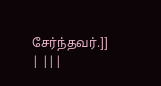சேர்ந்தவர்.]]
| |||